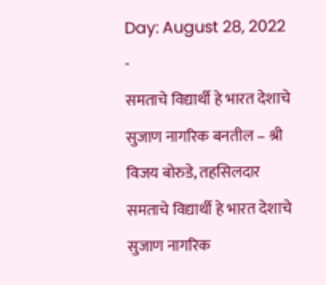Day: August 28, 2022
-
समताचे विद्यार्थी हे भारत देशाचे सुजाण नागरिक बनतील – श्री विजय बोरुडे, तहसिलदार
समताचे विद्यार्थी हे भारत देशाचे सुजाण नागरिक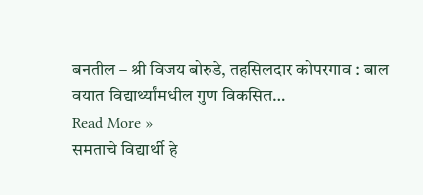बनतील – श्री विजय बोरुडे, तहसिलदार कोपरगाव : बाल वयात विद्यार्थ्यांमधील गुण विकसित…
Read More »
समताचे विद्यार्थी हे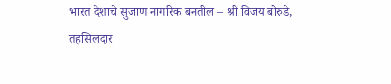भारत देशाचे सुजाण नागरिक बनतील – श्री विजय बोरुडे, तहसिलदार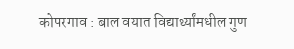कोपरगाव : बाल वयात विद्यार्थ्यांमधील गुण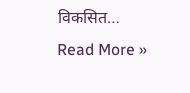विकसित…
Read More »